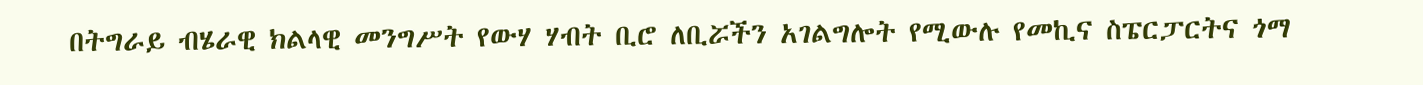በትግራይ ብሄራዊ ክልላዊ መንግሥት የውሃ ሃብት ቢሮ ለቢሯችን አገልግሎት የሚውሉ የመኪና ስፔርፓርትና ጎማ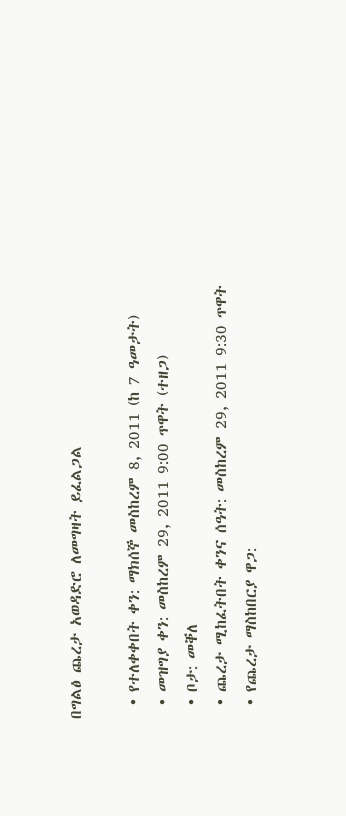በግልፅ ጨረታ አወዳድሮ ለመግዛት ይፈልጋል

  • የተለቀቀበት ቀን: ማክሰኞ መስከረም 8, 2011 (ከ 7 ዓመታት)
  • መዝግያ ቀን: መስከረም 29, 2011 9:00 ጥዋት (ተዘጋ)
  • ቦታ: መቐለ
  • ጨረታ ሚከፈትበት ቀንና ሰዓት: መስከረም 29, 2011 9:30 ጥዋት
  • የጨረታ ማስከበርያ ዋጋ: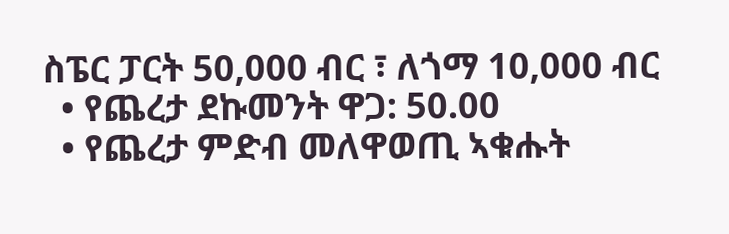ስፔር ፓርት 50,000 ብር ፣ ለጎማ 10,000 ብር
  • የጨረታ ደኩመንት ዋጋ: 50.00
  • የጨረታ ምድብ መለዋወጢ ኣቁሑት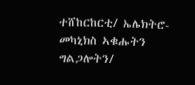ተሸከርከርቲ/ ኤሌክትሮ-መካኒክስ ኣቁሑትን ግልጋሎትን/